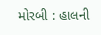મોરબી : હાલની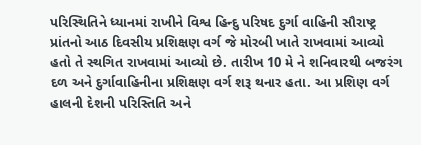પરિસ્થિતિને ધ્યાનમાં રાખીને વિશ્વ હિન્દુ પરિષદ દુર્ગા વાહિની સૌરાષ્ટ્ર પ્રાંતનો આઠ દિવસીય પ્રશિક્ષણ વર્ગ જે મોરબી ખાતે રાખવામાં આવ્યો હતો તે સ્થગિત રાખવામાં આવ્યો છે. તારીખ 10 મે ને શનિવારથી બજરંગ દળ અને દુર્ગાવાહિનીના પ્રશિક્ષણ વર્ગ શરૂ થનાર હતા. આ પ્રશિણ વર્ગ હાલની દેશની પરિસ્તિતિ અને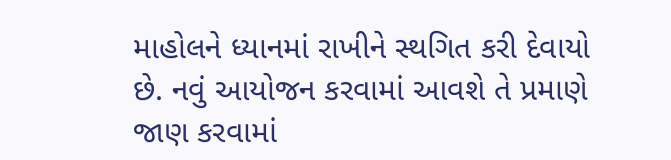માહોલને ધ્યાનમાં રાખીને સ્થગિત કરી દેવાયો છે. નવું આયોજન કરવામાં આવશે તે પ્રમાણે જાણ કરવામાં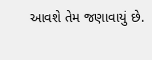આવશે તેમ જણાવાયું છે.